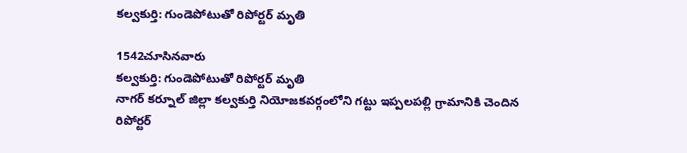కల్వకుర్తి: గుండెపోటుతో రిపోర్టర్ మృతి

1542చూసినవారు
కల్వకుర్తి: గుండెపోటుతో రిపోర్టర్ మృతి
నాగర్ కర్నూల్ జిల్లా కల్వకుర్తి నియోజకవర్గంలోని గట్టు ఇప్పలపల్లి గ్రామానికి చెందిన రిపోర్టర్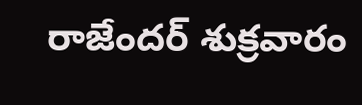రాజేందర్ శుక్రవారం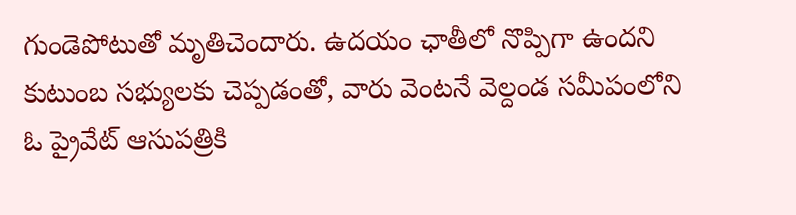గుండెపోటుతో మృతిచెందారు. ఉదయం ఛాతీలో నొప్పిగా ఉందని కుటుంబ సభ్యులకు చెప్పడంతో, వారు వెంటనే వెల్దండ సమీపంలోని ఓ ప్రైవేట్ ఆసుపత్రికి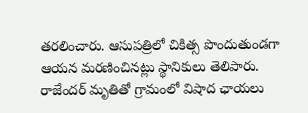తరలించారు. ఆసుపత్రిలో చికిత్స పొందుతుండగా ఆయన మరణించినట్లు స్థానికులు తెలిపారు. రాజేందర్ మృతితో గ్రామంలో విషాద ఛాయలు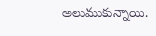అలుముకున్నాయి.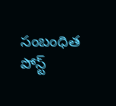సంబంధిత పోస్ట్